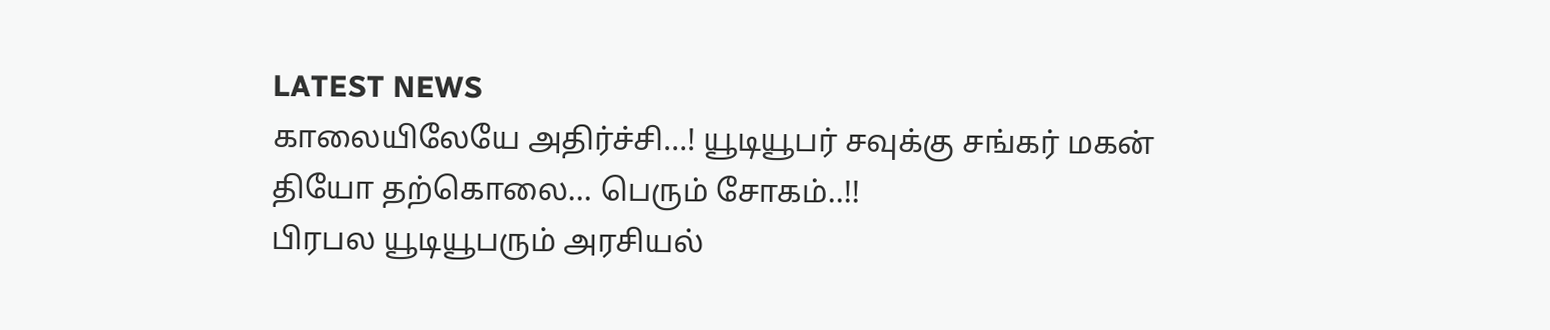LATEST NEWS
காலையிலேயே அதிர்ச்சி…! யூடியூபர் சவுக்கு சங்கர் மகன் தியோ தற்கொலை… பெரும் சோகம்..!!
பிரபல யூடியூபரும் அரசியல்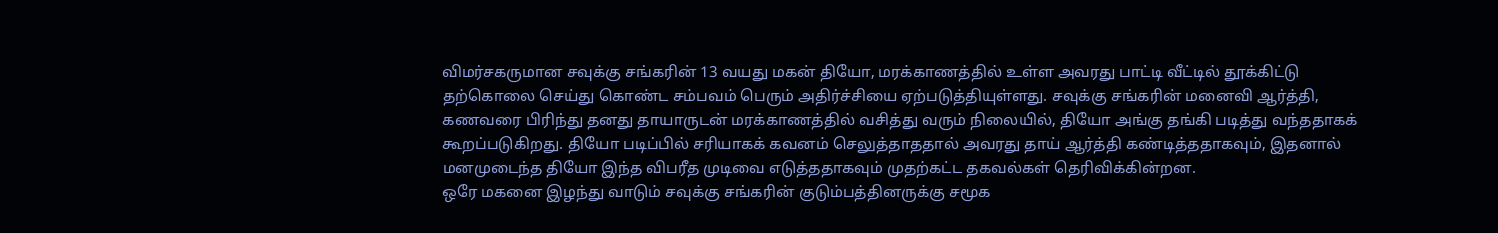விமர்சகருமான சவுக்கு சங்கரின் 13 வயது மகன் தியோ, மரக்காணத்தில் உள்ள அவரது பாட்டி வீட்டில் தூக்கிட்டு தற்கொலை செய்து கொண்ட சம்பவம் பெரும் அதிர்ச்சியை ஏற்படுத்தியுள்ளது. சவுக்கு சங்கரின் மனைவி ஆர்த்தி, கணவரை பிரிந்து தனது தாயாருடன் மரக்காணத்தில் வசித்து வரும் நிலையில், தியோ அங்கு தங்கி படித்து வந்ததாகக் கூறப்படுகிறது. தியோ படிப்பில் சரியாகக் கவனம் செலுத்தாததால் அவரது தாய் ஆர்த்தி கண்டித்ததாகவும், இதனால் மனமுடைந்த தியோ இந்த விபரீத முடிவை எடுத்ததாகவும் முதற்கட்ட தகவல்கள் தெரிவிக்கின்றன.
ஒரே மகனை இழந்து வாடும் சவுக்கு சங்கரின் குடும்பத்தினருக்கு சமூக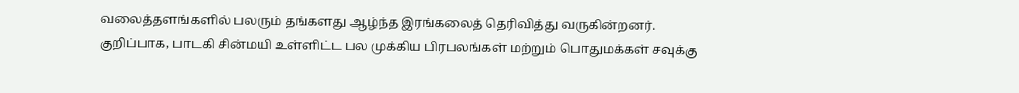வலைத்தளங்களில் பலரும் தங்களது ஆழ்ந்த இரங்கலைத் தெரிவித்து வருகின்றனர். குறிப்பாக, பாடகி சின்மயி உள்ளிட்ட பல முக்கிய பிரபலங்கள் மற்றும் பொதுமக்கள் சவுக்கு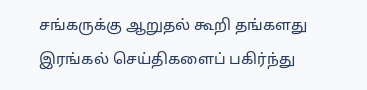சங்கருக்கு ஆறுதல் கூறி தங்களது இரங்கல் செய்திகளைப் பகிர்ந்து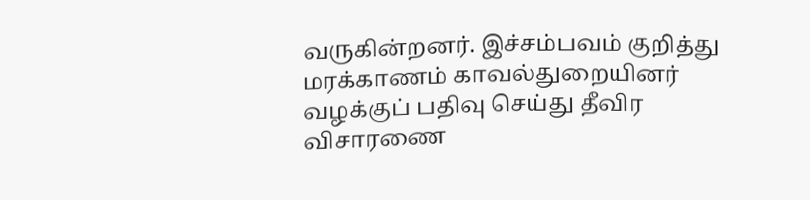வருகின்றனர். இச்சம்பவம் குறித்து மரக்காணம் காவல்துறையினர் வழக்குப் பதிவு செய்து தீவிர விசாரணை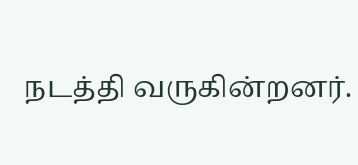நடத்தி வருகின்றனர்.